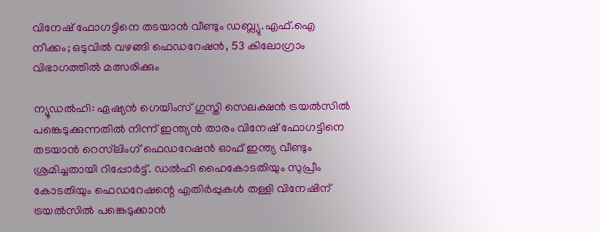വിനേഷ് ഫോഗട്ടിനെ തടയാൻ വീണ്ടും ഡബ്ല്യു.എഫ്.ഐ നീക്കം; ഒടുവിൽ വഴങ്ങി ഫെഡറേഷൻ, 53 കിലോഗ്രാം വിഭാഗത്തിൽ മത്സരിക്കും

ന്യൂഡൽഹി: ഏഷ്യൻ ഗെയിംസ് ഗുസ്തി സെലക്ഷൻ ട്രയൽസിൽ പങ്കെടുക്കുന്നതിൽ നിന്ന് ഇന്ത്യൻ താരം വിനേഷ് ഫോഗട്ടിനെ തടയാൻ റെസ്‌ലിംഗ് ഫെഡറേഷൻ ഓഫ് ഇന്ത്യ വീണ്ടും ശ്രമിച്ചതായി റിപ്പോർട്ട്. ഡൽഹി ഹൈകോടതിയും സുപ്രീം കോടതിയും ഫെഡറേഷന്റെ എതിർപ്പുകൾ തള്ളി വിനേഷിന് ട്രയൽസിൽ പങ്കെടുക്കാൻ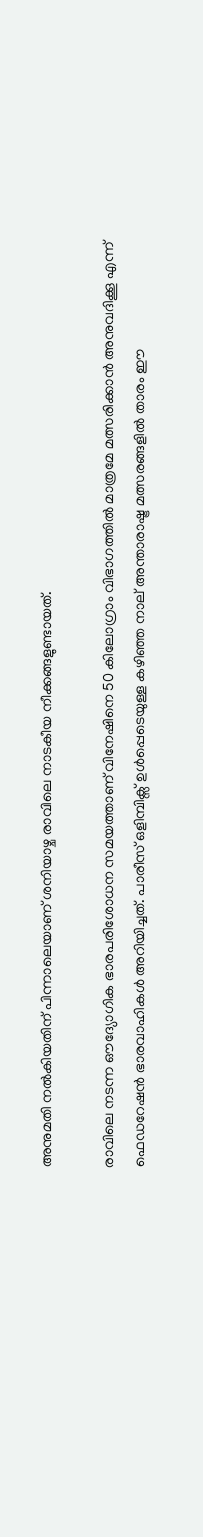അനുമതി നൽകിയതിന് പിന്നാലെയാണ് ശനിയാഴ്ച രാവിലെ നാടകീയ നീക്കങ്ങളുണ്ടായത്.

രാവിലെ നടന്ന ഔദ്യോഗിക ഭാരപരിശോധന സമയത്താണ് വിനേഷിനെ 50 കിലോഗ്രാം വിഭാഗത്തിൽ മാത്രമേ മത്സരിക്കാൻ അനുവദിക്കൂ എന്ന് ഫെഡറേഷൻ ഭാരവാഹികൾ അറിയിച്ചത്. പാരീസ് ഒളിമ്പിക്സ് ഉൾപ്പെടെയുള്ള കഴിഞ്ഞ നാല് അന്താരാഷ്ട്ര മത്സരങ്ങളിൽ താരം ഈ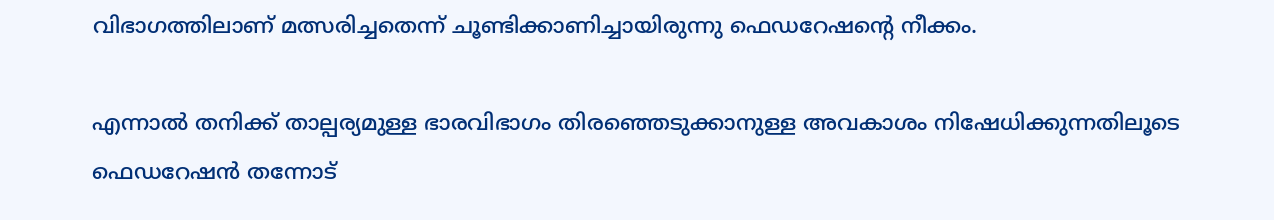വിഭാഗത്തിലാണ് മത്സരിച്ചതെന്ന് ചൂണ്ടിക്കാണിച്ചായിരുന്നു ഫെഡറേഷന്റെ നീക്കം.

എന്നാൽ തനിക്ക് താല്പര്യമുള്ള ഭാരവിഭാഗം തിരഞ്ഞെടുക്കാനുള്ള അവകാശം നിഷേധിക്കുന്നതിലൂടെ ഫെഡറേഷൻ തന്നോട്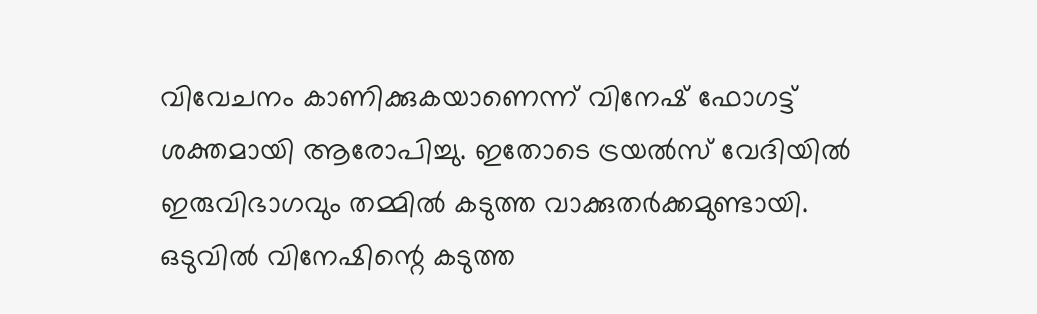വിവേചനം കാണിക്കുകയാണെന്ന് വിനേഷ് ഫോഗട്ട് ശക്തമായി ആരോപിച്ചു. ഇതോടെ ട്രയൽസ് വേദിയിൽ ഇരുവിഭാഗവും തമ്മിൽ കടുത്ത വാക്കുതർക്കമുണ്ടായി. ഒടുവിൽ വിനേഷിന്റെ കടുത്ത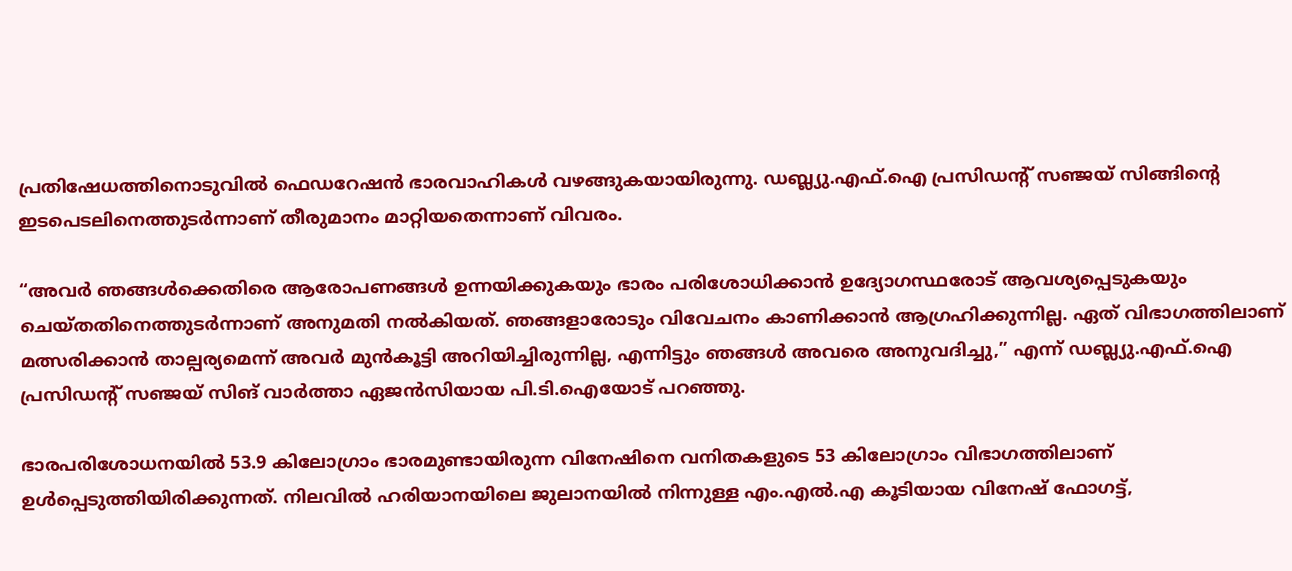പ്രതിഷേധത്തിനൊടുവിൽ ഫെഡറേഷൻ ഭാരവാഹികൾ വഴങ്ങുകയായിരുന്നു. ഡബ്ല്യു.എഫ്.ഐ പ്രസിഡന്റ് സഞ്ജയ് സിങ്ങിന്റെ ഇടപെടലിനെത്തുടർന്നാണ് തീരുമാനം മാറ്റിയതെന്നാണ് വിവരം.

“അവർ ഞങ്ങൾക്കെതിരെ ആരോപണങ്ങൾ ഉന്നയിക്കുകയും ഭാരം പരിശോധിക്കാൻ ഉദ്യോഗസ്ഥരോട് ആവശ്യപ്പെടുകയും ചെയ്തതിനെത്തുടർന്നാണ് അനുമതി നൽകിയത്. ഞങ്ങളാരോടും വിവേചനം കാണിക്കാൻ ആഗ്രഹിക്കുന്നില്ല. ഏത് വിഭാഗത്തിലാണ് മത്സരിക്കാൻ താല്പര്യമെന്ന് അവർ മുൻകൂട്ടി അറിയിച്ചിരുന്നില്ല, എന്നിട്ടും ഞങ്ങൾ അവരെ അനുവദിച്ചു,” എന്ന് ഡബ്ല്യു.എഫ്.ഐ പ്രസിഡന്റ് സഞ്ജയ് സിങ് വാർത്താ ഏജൻസിയായ പി.ടി.ഐയോട് പറഞ്ഞു.

ഭാരപരിശോധനയിൽ 53.9 കിലോഗ്രാം ഭാരമുണ്ടായിരുന്ന വിനേഷിനെ വനിതകളുടെ 53 കിലോഗ്രാം വിഭാഗത്തിലാണ് ഉൾപ്പെടുത്തിയിരിക്കുന്നത്. നിലവിൽ ഹരിയാനയിലെ ജുലാനയിൽ നിന്നുള്ള എം.എൽ.എ കൂടിയായ വിനേഷ് ഫോഗട്ട്,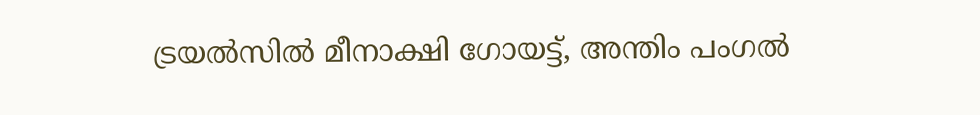ട്രയൽസിൽ മീനാക്ഷി ഗോയട്ട്, അന്തിം പംഗൽ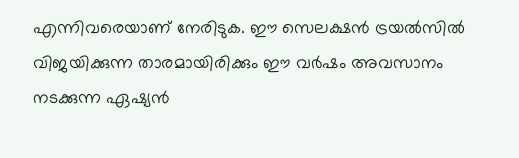എന്നിവരെയാണ് നേരിടുക. ഈ സെലക്ഷൻ ട്രയൽസിൽ വിജയിക്കുന്ന താരമായിരിക്കും ഈ വർഷം അവസാനം നടക്കുന്ന ഏഷ്യൻ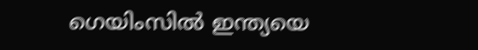ഗെയിംസിൽ ഇന്ത്യയെ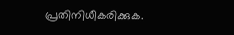പ്രതിനിധീകരിക്കുക.